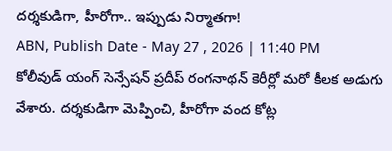దర్శకుడిగా, హీరోగా.. ఇప్పుడు నిర్మాతగా!
ABN, Publish Date - May 27 , 2026 | 11:40 PM
కోలీవుడ్ యంగ్ సెన్సేషన్ ప్రదీప్ రంగనాథన్ కెరీర్లో మరో కీలక అడుగు వేశారు. దర్శకుడిగా మెప్పించి, హీరోగా వంద కోట్ల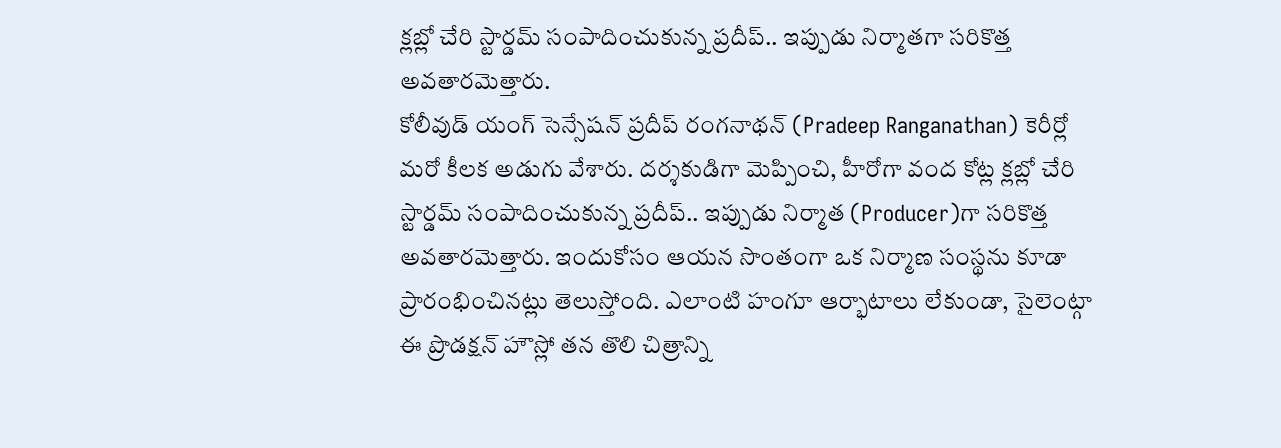క్లబ్లో చేరి స్టార్డమ్ సంపాదించుకున్న ప్రదీప్.. ఇప్పుడు నిర్మాతగా సరికొత్త అవతారమెత్తారు.
కోలీవుడ్ యంగ్ సెన్సేషన్ ప్రదీప్ రంగనాథన్ (Pradeep Ranganathan) కెరీర్లో మరో కీలక అడుగు వేశారు. దర్శకుడిగా మెప్పించి, హీరోగా వంద కోట్ల క్లబ్లో చేరి స్టార్డమ్ సంపాదించుకున్న ప్రదీప్.. ఇప్పుడు నిర్మాత (Producer)గా సరికొత్త అవతారమెత్తారు. ఇందుకోసం ఆయన సొంతంగా ఒక నిర్మాణ సంస్థను కూడా ప్రారంభించినట్లు తెలుస్తోంది. ఎలాంటి హంగూ ఆర్భాటాలు లేకుండా, సైలెంట్గా ఈ ప్రొడక్షన్ హౌస్లో తన తొలి చిత్రాన్ని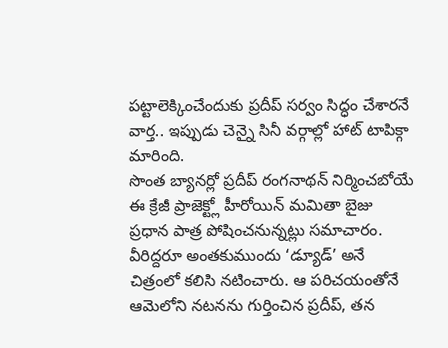పట్టాలెక్కించేందుకు ప్రదీప్ సర్వం సిద్ధం చేశారనే వార్త.. ఇప్పుడు చెన్నై సినీ వర్గాల్లో హాట్ టాపిక్గా మారింది.
సొంత బ్యానర్లో ప్రదీప్ రంగనాథన్ నిర్మించబోయే ఈ క్రేజీ ప్రాజెక్ట్లో హీరోయిన్ మమితా బైజు ప్రధాన పాత్ర పోషించనున్నట్లు సమాచారం. వీరిద్దరూ అంతకుముందు ‘డ్యూడ్’ అనే చిత్రంలో కలిసి నటించారు. ఆ పరిచయంతోనే ఆమెలోని నటనను గుర్తించిన ప్రదీప్, తన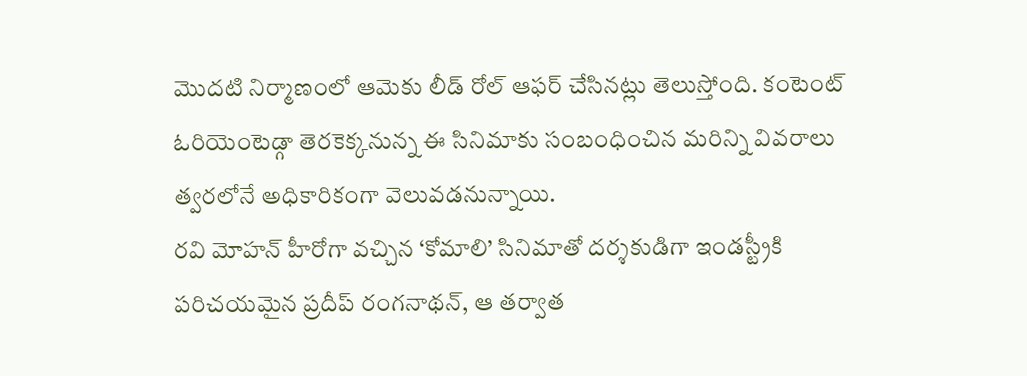మొదటి నిర్మాణంలో ఆమెకు లీడ్ రోల్ ఆఫర్ చేసినట్లు తెలుస్తోంది. కంటెంట్ ఓరియెంటెడ్గా తెరకెక్కనున్న ఈ సినిమాకు సంబంధించిన మరిన్ని వివరాలు త్వరలోనే అధికారికంగా వెలువడనున్నాయి.
రవి మోహన్ హీరోగా వచ్చిన ‘కోమాలి’ సినిమాతో దర్శకుడిగా ఇండస్ట్రీకి పరిచయమైన ప్రదీప్ రంగనాథన్, ఆ తర్వాత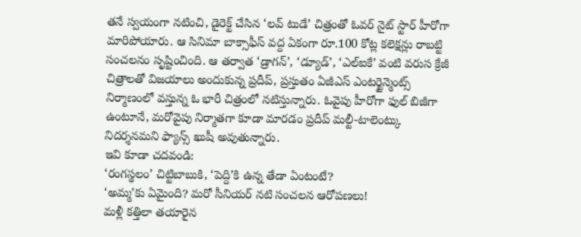తనే స్వయంగా నటించి, డైరెక్ట్ చేసిన ‘లవ్ టుడే’ చిత్రంతో ఓవర్ నైట్ స్టార్ హీరోగా మారిపోయారు. ఆ సినిమా బాక్సాఫీస్ వద్ద ఏకంగా రూ.100 కోట్ల కలెక్షన్లు రాబట్టి సంచలనం సృష్టించింది. ఆ తర్వాత ‘డ్రాగన్’, ‘డ్యూడ్’, ‘ఎల్ఐకే’ వంటి వరుస క్రేజీ చిత్రాలతో విజయాలు అందుకున్న ప్రదీప్, ప్రస్తుతం ఏజీఎస్ ఎంటర్టైన్మెంట్స్ నిర్మాణంలో వస్తున్న ఓ భారీ చిత్రంలో నటిస్తున్నారు. ఓవైపు హీరోగా ఫుల్ బిజీగా ఉంటూనే, మరోవైపు నిర్మాతగా కూడా మారడం ప్రదీప్ మల్టీ-టాలెంట్కు నిదర్శనమని ఫ్యాన్స్ ఖుషీ అవుతున్నారు.
ఇవి కూడా చదవండి:
‘రంగస్థలం’ చిట్టిబాబుకి, ‘పెద్ది’కి ఉన్న తేడా ఏంటంటే?
‘అమ్మ’కు ఏమైంది? మరో సీనియర్ నటి సంచలన ఆరోపణలు!
మళ్లీ కత్తిలా తయారైన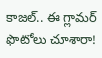కాజల్.. ఈ గ్లామర్ ఫొటోలు చూశారా!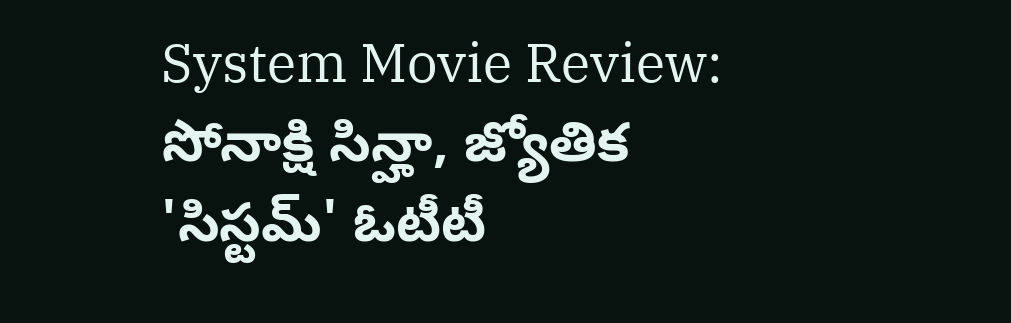System Movie Review: సోనాక్షి సిన్హా, జ్యోతిక 'సిస్టమ్' ఓటీటీ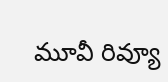మూవీ రివ్యూ